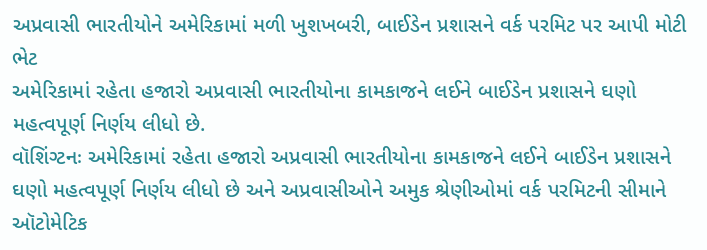અપ્રવાસી ભારતીયોને અમેરિકામાં મળી ખુશખબરી, બાઈડેન પ્રશાસને વર્ક પરમિટ પર આપી મોટી ભેટ
અમેરિકામાં રહેતા હજારો અપ્રવાસી ભારતીયોના કામકાજને લઈને બાઈડેન પ્રશાસને ઘણો મહત્વપૂર્ણ નિર્ણય લીધો છે.
વૉશિંગ્ટનઃ અમેરિકામાં રહેતા હજારો અપ્રવાસી ભારતીયોના કામકાજને લઈને બાઈડેન પ્રશાસને ઘણો મહત્વપૂર્ણ નિર્ણય લીધો છે અને અપ્રવાસીઓને અમુક શ્રેણીઓમાં વર્ક પરમિટની સીમાને ઑટોમેટિક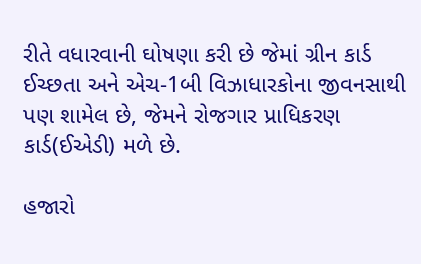રીતે વધારવાની ઘોષણા કરી છે જેમાં ગ્રીન કાર્ડ ઈચ્છતા અને એચ-1બી વિઝાધારકોના જીવનસાથી પણ શામેલ છે, જેમને રોજગાર પ્રાધિકરણ કાર્ડ(ઈએડી) મળે છે.

હજારો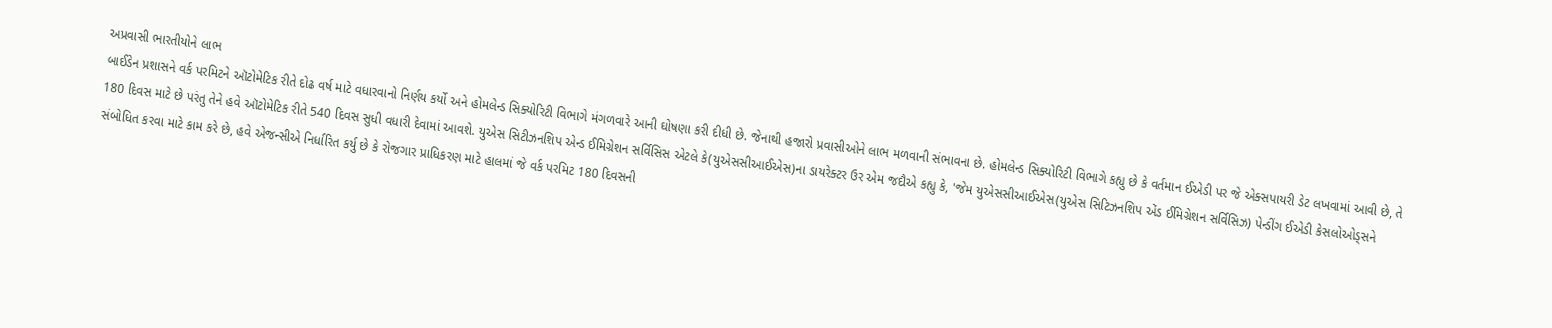અપ્રવાસી ભારતીયોને લાભ
બાઈડેન પ્રશાસને વર્ક પરમિટને ઑટોમેટિક રીતે દોઢ વર્ષ માટે વધારવાનો નિર્ણય કર્યો અને હોમલેન્ડ સિક્યોરિટી વિભાગે મંગળવારે આની ઘોષણા કરી દીધી છે. જેનાથી હજારો પ્રવાસીઓને લાભ મળવાની સંભાવના છે. હોમલેન્ડ સિક્યોરિટી વિભાગે કહ્યુ છે કે વર્તમાન ઈએડી પર જે એક્સપાયરી ડેટ લખવામાં આવી છે, તે 180 દિવસ માટે છે પરંતુ તેને હવે ઑટોમેટિક રીતે 540 દિવસ સુધી વધારી દેવામાં આવશે. યુએસ સિટીઝનશિપ એન્ડ ઈમિગ્રેશન સર્વિસિસ એટલે કે(યુએસસીઆઈએસ)ના ડાયરેક્ટર ઉર એમ જદૌએ કહ્યુ કે, 'જેમ યુએસસીઆઈએસ(યુએસ સિટિઝનશિપ એંડ ઈમિગ્રેશન સર્વિસિઝ) પેન્ડીંગ ઈએડી કેસલોઓડ્સને સંબોધિત કરવા માટે કામ કરે છે, હવે એજન્સીએ નિર્ધારિત કર્યુ છે કે રોજગાર પ્રાધિકરણ માટે હાલમાં જે વર્ક પરમિટ 180 દિવસની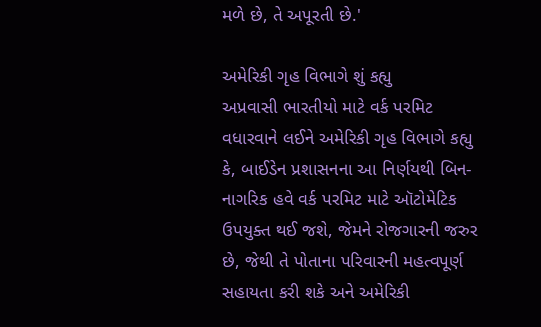મળે છે, તે અપૂરતી છે.'

અમેરિકી ગૃહ વિભાગે શું કહ્યુ
અપ્રવાસી ભારતીયો માટે વર્ક પરમિટ વધારવાને લઈને અમેરિકી ગૃહ વિભાગે કહ્યુ કે, બાઈડેન પ્રશાસનના આ નિર્ણયથી બિન-નાગરિક હવે વર્ક પરમિટ માટે ઑટોમેટિક ઉપયુક્ત થઈ જશે, જેમને રોજગારની જરુર છે, જેથી તે પોતાના પરિવારની મહત્વપૂર્ણ સહાયતા કરી શકે અને અમેરિકી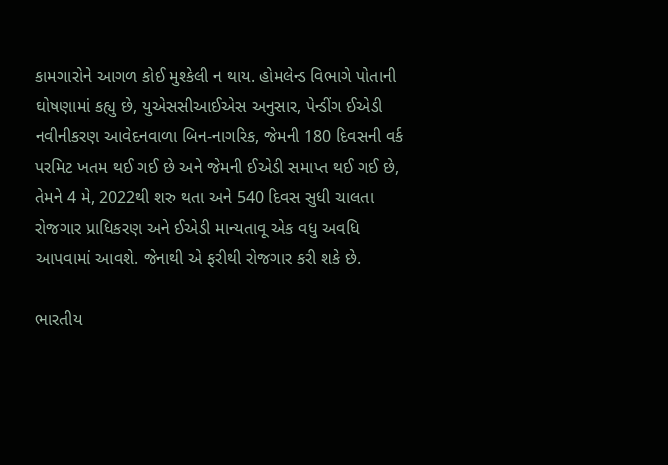કામગારોને આગળ કોઈ મુશ્કેલી ન થાય. હોમલેન્ડ વિભાગે પોતાની ઘોષણામાં કહ્યુ છે, યુએસસીઆઈએસ અનુસાર, પેન્ડીંગ ઈએડી નવીનીકરણ આવેદનવાળા બિન-નાગરિક, જેમની 180 દિવસની વર્ક પરમિટ ખતમ થઈ ગઈ છે અને જેમની ઈએડી સમાપ્ત થઈ ગઈ છે, તેમને 4 મે, 2022થી શરુ થતા અને 540 દિવસ સુધી ચાલતા રોજગાર પ્રાધિકરણ અને ઈએડી માન્યતાવૂ એક વધુ અવધિ આપવામાં આવશે. જેનાથી એ ફરીથી રોજગાર કરી શકે છે.

ભારતીય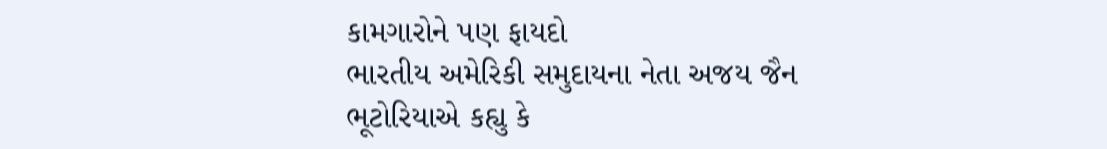કામગારોને પણ ફાયદો
ભારતીય અમેરિકી સમુદાયના નેતા અજય જૈન ભૂટોરિયાએ કહ્યુ કે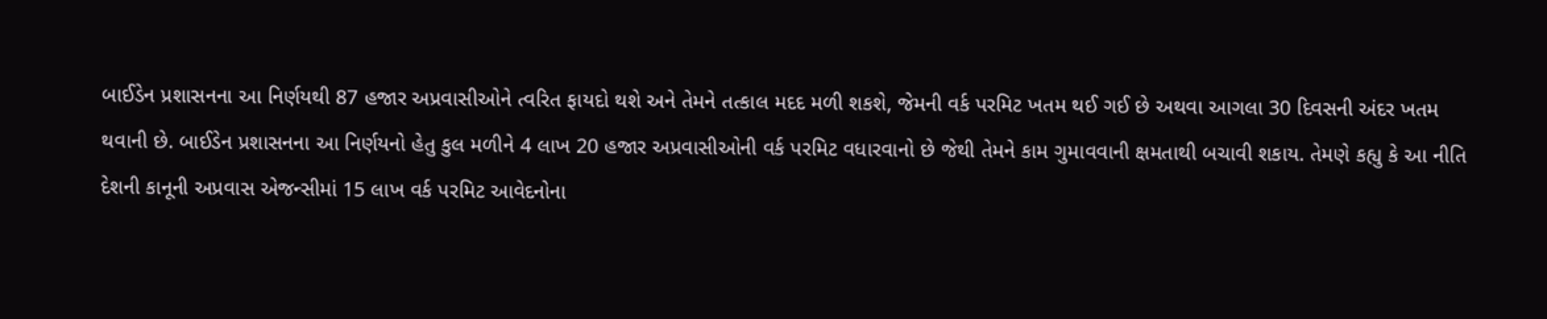બાઈડેન પ્રશાસનના આ નિર્ણયથી 87 હજાર અપ્રવાસીઓને ત્વરિત ફાયદો થશે અને તેમને તત્કાલ મદદ મળી શકશે, જેમની વર્ક પરમિટ ખતમ થઈ ગઈ છે અથવા આગલા 30 દિવસની અંદર ખતમ થવાની છે. બાઈડેન પ્રશાસનના આ નિર્ણયનો હેતુ કુલ મળીને 4 લાખ 20 હજાર અપ્રવાસીઓની વર્ક પરમિટ વધારવાનો છે જેથી તેમને કામ ગુમાવવાની ક્ષમતાથી બચાવી શકાય. તેમણે કહ્યુ કે આ નીતિ દેશની કાનૂની અપ્રવાસ એજન્સીમાં 15 લાખ વર્ક પરમિટ આવેદનોના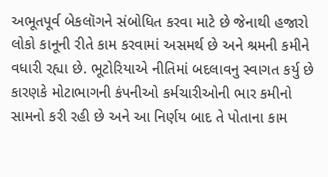અભૂતપૂર્વ બેકલૉગને સંબોધિત કરવા માટે છે જેનાથી હજારો લોકો કાનૂની રીતે કામ કરવામાં અસમર્થ છે અને શ્રમની કમીને વધારી રહ્યા છે. ભૂટોરિયાએ નીતિમાં બદલાવનુ સ્વાગત કર્યુ છે કારણકે મોટાભાગની કંપનીઓ કર્મચારીઓની ભાર કમીનો સામનો કરી રહી છે અને આ નિર્ણય બાદ તે પોતાના કામ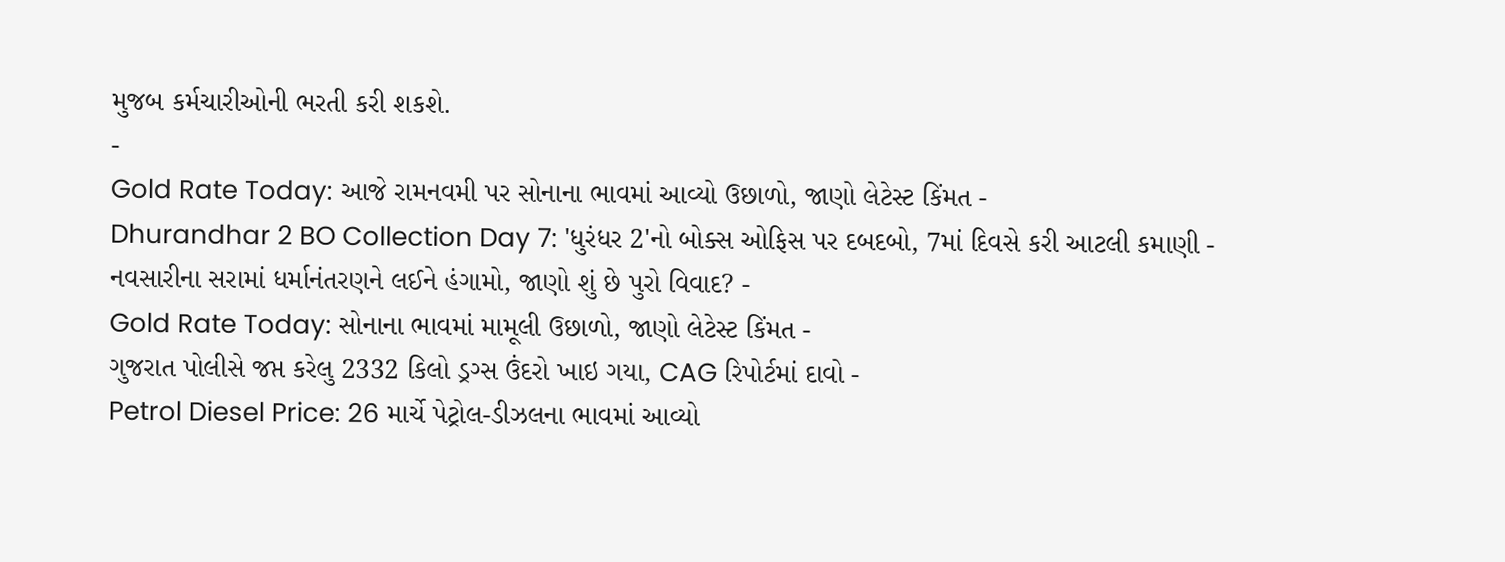મુજબ કર્મચારીઓની ભરતી કરી શકશે.
-
Gold Rate Today: આજે રામનવમી પર સોનાના ભાવમાં આવ્યો ઉછાળો, જાણો લેટેસ્ટ કિંમત -
Dhurandhar 2 BO Collection Day 7: 'ધુરંધર 2'નો બોક્સ ઓફિસ પર દબદબો, 7માં દિવસે કરી આટલી કમાણી -
નવસારીના સરામાં ધર્માનંતરણને લઈને હંગામો, જાણો શું છે પુરો વિવાદ? -
Gold Rate Today: સોનાના ભાવમાં મામૂલી ઉછાળો, જાણો લેટેસ્ટ કિંમત -
ગુજરાત પોલીસે જપ્ત કરેલુ 2332 કિલો ડ્રગ્સ ઉંદરો ખાઇ ગયા, CAG રિપોર્ટમાં દાવો -
Petrol Diesel Price: 26 માર્ચે પેટ્રોલ-ડીઝલના ભાવમાં આવ્યો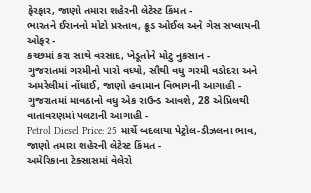ફેરફાર, જાણો તમારા શહેરની લેટેસ્ટ કિંમત -
ભારતને ઈરાનનો મોટો પ્રસ્તાવ, ક્રૂડ ઓઈલ અને ગેસ સપ્લાયની ઓફર -
કચ્છમાં કરા સાથે વરસાદ, ખેડૂતોને મોટુ નુકસાન -
ગુજરાતમાં ગરમીનો પારો વધ્યો, સૌથી વધુ ગરમી વડોદરા અને અમરેલીમાં નોંધાઈ, જાણો હવામાન વિભાગની આગાહી -
ગુજરાતમાં માવઠાનો વધુ એક રાઉન્ડ આવશે, 28 એપ્રિલથી વાતાવરણમાં પલટાની આગાહી -
Petrol Diesel Price: 25 માર્ચે બદલાયા પેટ્રોલ-ડીઝલના ભાવ, જાણો તમારા શહેરની લેટેસ્ટ કિંમત -
અમેરિકાના ટેક્સાસમાં વેલેરો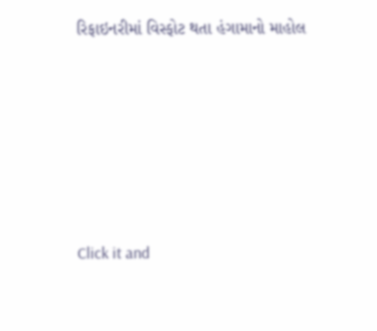રિફાઇનરીમાં વિસ્ફોટ થતા હંગામાનો માહોલ







Click it and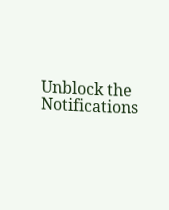Unblock the Notifications